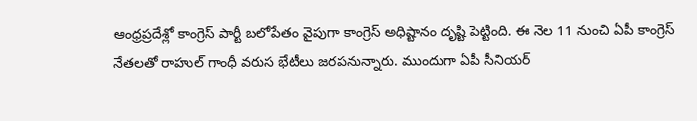ఆంధ్రప్రదేశ్లో కాంగ్రెస్ పార్టీ బలోపేతం వైపుగా కాంగ్రెస్ అధిష్టానం దృష్టి పెట్టింది. ఈ నెల 11 నుంచి ఏపీ కాంగ్రెస్ నేతలతో రాహుల్ గాంధీ వరుస భేటీలు జరపనున్నారు. ముందుగా ఏపీ సీనియర్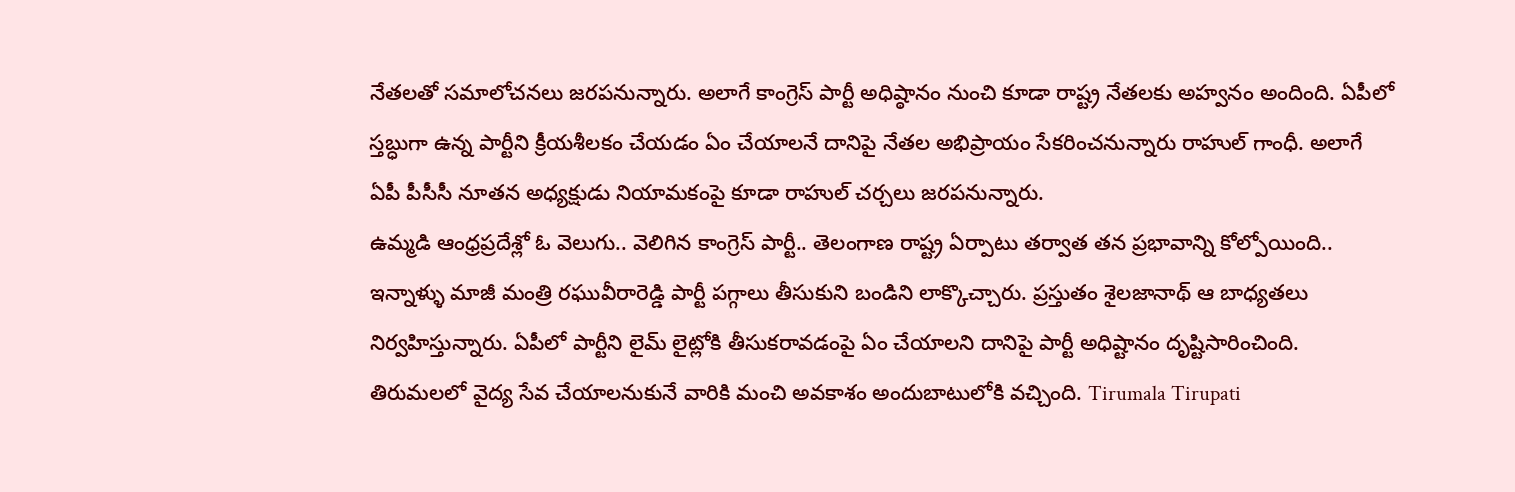నేతలతో సమాలోచనలు జరపనున్నారు. అలాగే కాంగ్రెస్ పార్టీ అధిష్ఠానం నుంచి కూడా రాష్ట్ర నేతలకు అహ్వనం అందింది. ఏపీలో స్తబ్ధుగా ఉన్న పార్టీని క్రీయశీలకం చేయడం ఏం చేయాలనే దానిపై నేతల అభిప్రాయం సేకరించనున్నారు రాహుల్ గాంధీ. అలాగే ఏపీ పీసీసీ నూతన అధ్యక్షుడు నియామకంపై కూడా రాహుల్ చర్చలు జరపనున్నారు.
ఉమ్మడి ఆంధ్రప్రదేశ్లో ఓ వెలుగు.. వెలిగిన కాంగ్రెస్ పార్టీ.. తెలంగాణ రాష్ట్ర ఏర్పాటు తర్వాత తన ప్రభావాన్ని కోల్పోయింది.. ఇన్నాళ్ళు మాజీ మంత్రి రఘువీరారెడ్డి పార్టీ పగ్గాలు తీసుకుని బండిని లాక్కొచ్చారు. ప్రస్తుతం శైలజానాథ్ ఆ బాధ్యతలు నిర్వహిస్తున్నారు. ఏపీలో పార్టీని లైమ్ లైట్లోకి తీసుకరావడంపై ఏం చేయాలని దానిపై పార్టీ అధిష్టానం దృష్టిసారించింది.
తిరుమలలో వైద్య సేవ చేయాలనుకునే వారికి మంచి అవకాశం అందుబాటులోకి వచ్చింది. Tirumala Tirupati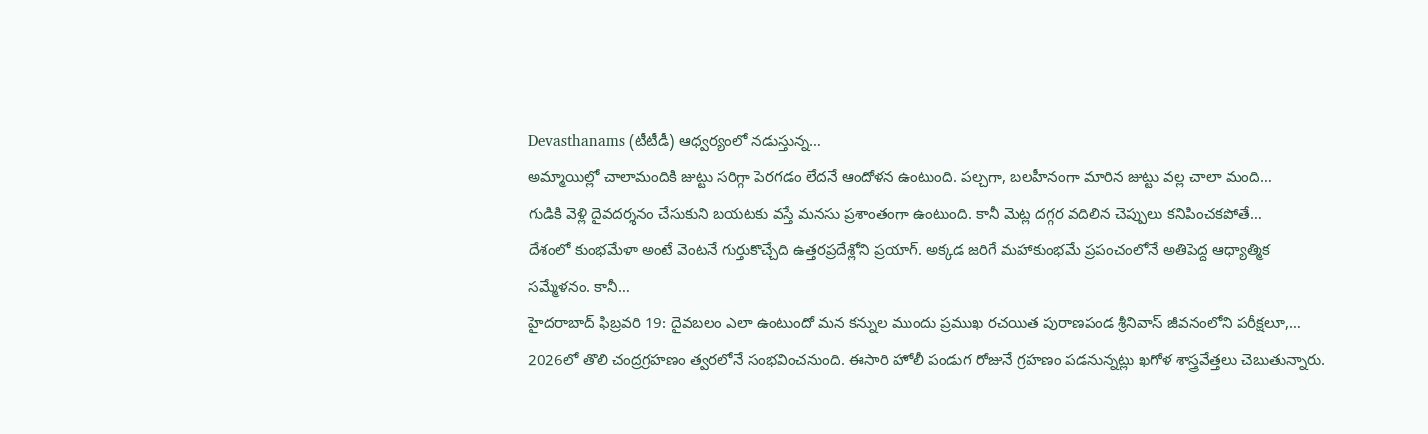Devasthanams (టీటీడీ) ఆధ్వర్యంలో నడుస్తున్న…
అమ్మాయిల్లో చాలామందికి జుట్టు సరిగ్గా పెరగడం లేదనే ఆందోళన ఉంటుంది. పల్చగా, బలహీనంగా మారిన జుట్టు వల్ల చాలా మంది…
గుడికి వెళ్లి దైవదర్శనం చేసుకుని బయటకు వస్తే మనసు ప్రశాంతంగా ఉంటుంది. కానీ మెట్ల దగ్గర వదిలిన చెప్పులు కనిపించకపోతే…
దేశంలో కుంభమేళా అంటే వెంటనే గుర్తుకొచ్చేది ఉత్తరప్రదేశ్లోని ప్రయాగ్. అక్కడ జరిగే మహాకుంభమే ప్రపంచంలోనే అతిపెద్ద ఆధ్యాత్మిక సమ్మేళనం. కానీ…
హైదరాబాద్ ఫిబ్రవరి 19: దైవబలం ఎలా ఉంటుందో మన కన్నుల ముందు ప్రముఖ రచయిత పురాణపండ శ్రీనివాస్ జీవనంలోని పరీక్షలూ,…
2026లో తొలి చంద్రగ్రహణం త్వరలోనే సంభవించనుంది. ఈసారి హోలీ పండుగ రోజునే గ్రహణం పడనున్నట్లు ఖగోళ శాస్త్రవేత్తలు చెబుతున్నారు.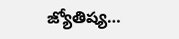జ్యోతిష్య…